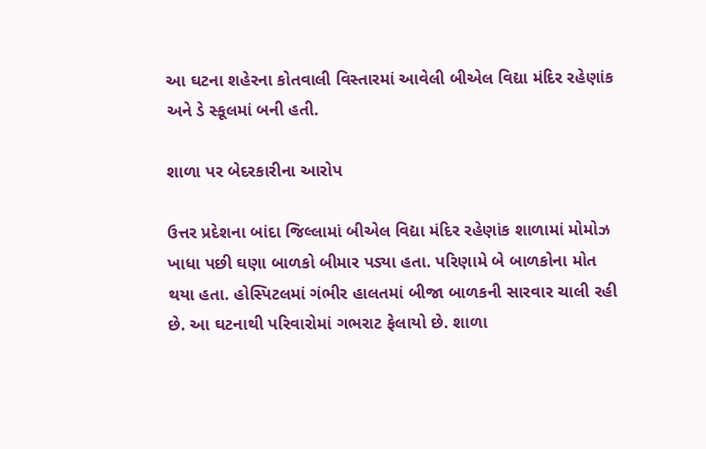આ ઘટના શહેરના કોતવાલી વિસ્તારમાં આવેલી બીએલ વિદ્યા મંદિર રહેણાંક અને ડે સ્કૂલમાં બની હતી.

શાળા પર બેદરકારીના આરોપ

ઉત્તર પ્રદેશના બાંદા જિલ્લામાં બીએલ વિદ્યા મંદિર રહેણાંક શાળામાં મોમોઝ ખાધા પછી ઘણા બાળકો બીમાર પડ્યા હતા. પરિણામે બે બાળકોના મોત થયા હતા. હોસ્પિટલમાં ગંભીર હાલતમાં બીજા બાળકની સારવાર ચાલી રહી છે. આ ઘટનાથી પરિવારોમાં ગભરાટ ફેલાયો છે. શાળા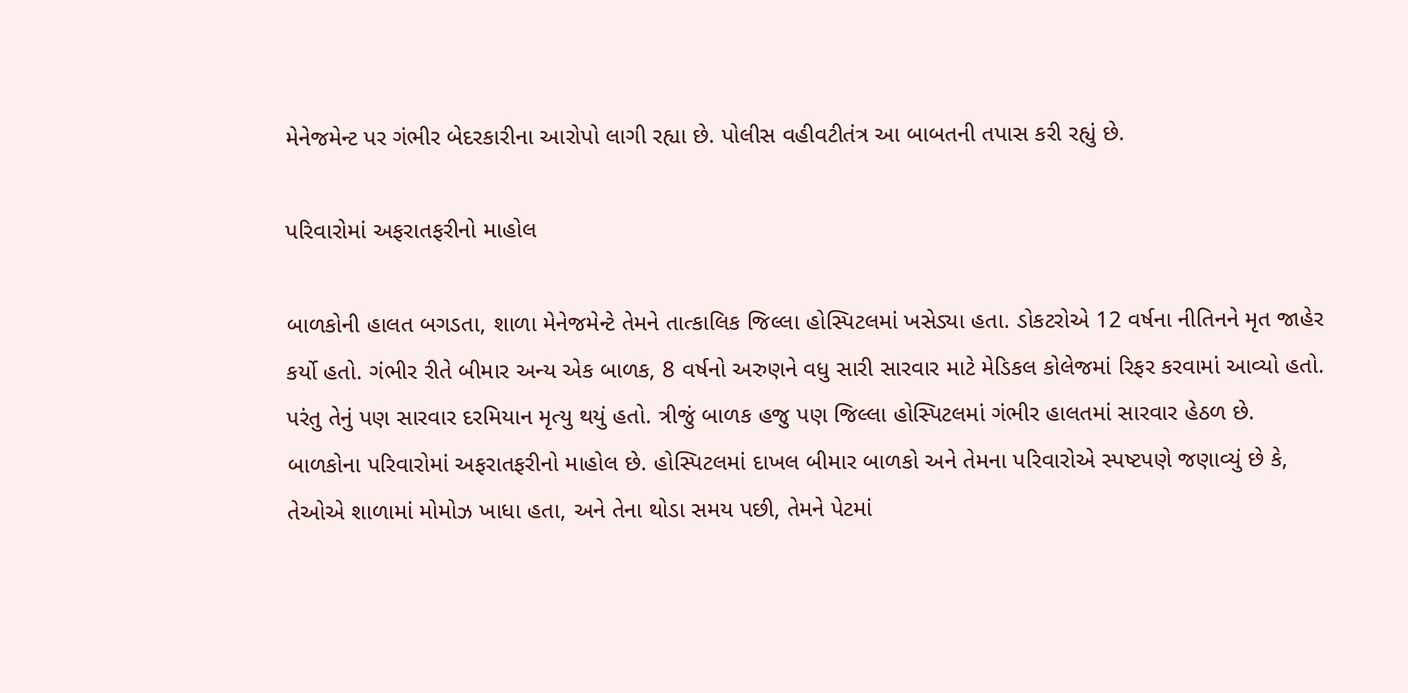મેનેજમેન્ટ પર ગંભીર બેદરકારીના આરોપો લાગી રહ્યા છે. પોલીસ વહીવટીતંત્ર આ બાબતની તપાસ કરી રહ્યું છે.

પરિવારોમાં અફરાતફરીનો માહોલ

બાળકોની હાલત બગડતા, શાળા મેનેજમેન્ટે તેમને તાત્કાલિક જિલ્લા હોસ્પિટલમાં ખસેડ્યા હતા. ડોકટરોએ 12 વર્ષના નીતિનને મૃત જાહેર કર્યો હતો. ગંભીર રીતે બીમાર અન્ય એક બાળક, 8 વર્ષનો અરુણને વધુ સારી સારવાર માટે મેડિકલ કોલેજમાં રિફર કરવામાં આવ્યો હતો. પરંતુ તેનું પણ સારવાર દરમિયાન મૃત્યુ થયું હતો. ત્રીજું બાળક હજુ પણ જિલ્લા હોસ્પિટલમાં ગંભીર હાલતમાં સારવાર હેઠળ છે. બાળકોના પરિવારોમાં અફરાતફરીનો માહોલ છે. હોસ્પિટલમાં દાખલ બીમાર બાળકો અને તેમના પરિવારોએ સ્પષ્ટપણે જણાવ્યું છે કે, તેઓએ શાળામાં મોમોઝ ખાધા હતા, અને તેના થોડા સમય પછી, તેમને પેટમાં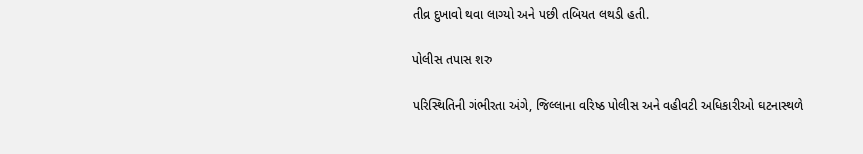તીવ્ર દુખાવો થવા લાગ્યો અને પછી તબિયત લથડી હતી.

પોલીસ તપાસ શરુ

પરિસ્થિતિની ગંભીરતા અંગે, જિલ્લાના વરિષ્ઠ પોલીસ અને વહીવટી અધિકારીઓ ઘટનાસ્થળે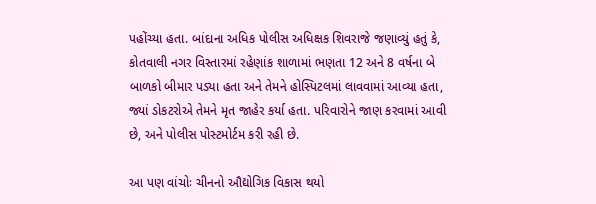પહોંચ્યા હતા. બાંદાના અધિક પોલીસ અધિક્ષક શિવરાજે જણાવ્યું હતું કે, કોતવાલી નગર વિસ્તારમાં રહેણાંક શાળામાં ભણતા 12 અને 8 વર્ષના બે બાળકો બીમાર પડ્યા હતા અને તેમને હોસ્પિટલમાં લાવવામાં આવ્યા હતા, જ્યાં ડોકટરોએ તેમને મૃત જાહેર કર્યા હતા. પરિવારોને જાણ કરવામાં આવી છે, અને પોલીસ પોસ્ટમોર્ટમ કરી રહી છે.

આ પણ વાંચોઃ ચીનનો ઔદ્યોગિક વિકાસ થયો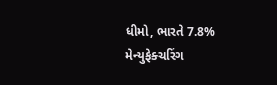ધીમો, ભારતે 7.8% મેન્યુફેક્ચરિંગ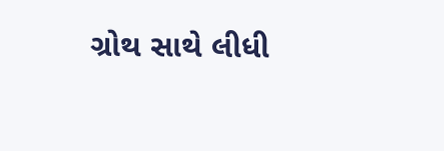ગ્રોથ સાથે લીધી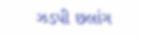ઝડપી છલાંગ